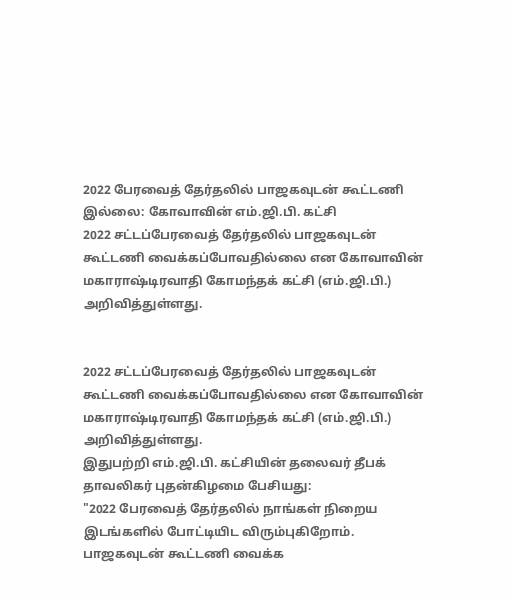2022 பேரவைத் தேர்தலில் பாஜகவுடன் கூட்டணி இல்லை: கோவாவின் எம்.ஜி.பி. கட்சி
2022 சட்டப்பேரவைத் தேர்தலில் பாஜகவுடன் கூட்டணி வைக்கப்போவதில்லை என கோவாவின் மகாராஷ்டிரவாதி கோமந்தக் கட்சி (எம்.ஜி.பி.) அறிவித்துள்ளது.


2022 சட்டப்பேரவைத் தேர்தலில் பாஜகவுடன் கூட்டணி வைக்கப்போவதில்லை என கோவாவின் மகாராஷ்டிரவாதி கோமந்தக் கட்சி (எம்.ஜி.பி.) அறிவித்துள்ளது.
இதுபற்றி எம்.ஜி.பி. கட்சியின் தலைவர் தீபக் தாவலிகர் புதன்கிழமை பேசியது:
"2022 பேரவைத் தேர்தலில் நாங்கள் நிறைய இடங்களில் போட்டியிட விரும்புகிறோம். பாஜகவுடன் கூட்டணி வைக்க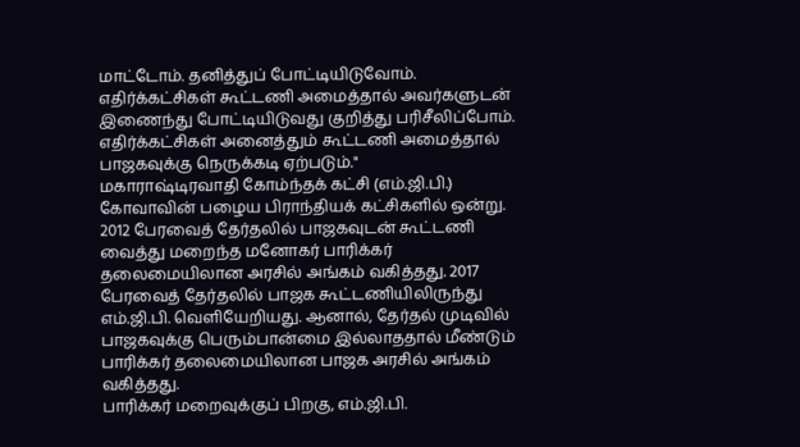மாட்டோம். தனித்துப் போட்டியிடுவோம். எதிர்க்கட்சிகள் கூட்டணி அமைத்தால் அவர்களுடன் இணைந்து போட்டியிடுவது குறித்து பரிசீலிப்போம். எதிர்க்கட்சிகள் அனைத்தும் கூட்டணி அமைத்தால் பாஜகவுக்கு நெருக்கடி ஏற்படும்."
மகாராஷ்டிரவாதி கோம்ந்தக் கட்சி (எம்.ஜி.பி.) கோவாவின் பழைய பிராந்தியக் கட்சிகளில் ஒன்று. 2012 பேரவைத் தேர்தலில் பாஜகவுடன் கூட்டணி வைத்து மறைந்த மனோகர் பாரிக்கர் தலைமையிலான அரசில் அங்கம் வகித்தது. 2017 பேரவைத் தேர்தலில் பாஜக கூட்டணியிலிருந்து எம்.ஜி.பி. வெளியேறியது. ஆனால், தேர்தல் முடிவில் பாஜகவுக்கு பெரும்பான்மை இல்லாததால் மீண்டும் பாரிக்கர் தலைமையிலான பாஜக அரசில் அங்கம் வகித்தது.
பாரிக்கர் மறைவுக்குப் பிறகு, எம்.ஜி.பி.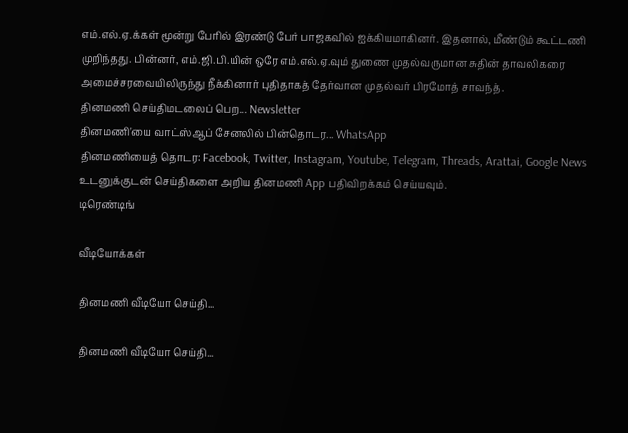எம்.எல்.ஏ.க்கள் மூன்று பேரில் இரண்டு பேர் பாஜகவில் ஐக்கியமாகினர். இதனால், மீண்டும் கூட்டணி முறிந்தது. பின்னர், எம்.ஜி.பி.யின் ஒரே எம்.எல்.ஏ.வும் துணை முதல்வருமான சுதின் தாவலிகரை அமைச்சரவையிலிருந்து நீக்கினார் புதிதாகத் தேர்வான முதல்வர் பிரமோத் சாவந்த்.
தினமணி செய்திமடலைப் பெற... Newsletter
தினமணி'யை வாட்ஸ்ஆப் சேனலில் பின்தொடர... WhatsApp
தினமணியைத் தொடர: Facebook, Twitter, Instagram, Youtube, Telegram, Threads, Arattai, Google News
உடனுக்குடன் செய்திகளை அறிய தினமணி App பதிவிறக்கம் செய்யவும்.
டிரெண்டிங்

வீடியோக்கள்

தினமணி வீடியோ செய்தி...

தினமணி வீடியோ செய்தி...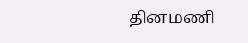தினமணி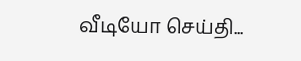வீடியோ செய்தி...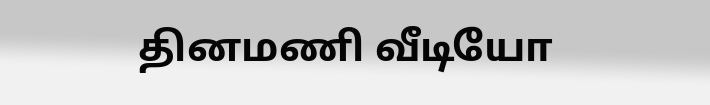தினமணி வீடியோ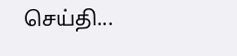செய்தி...